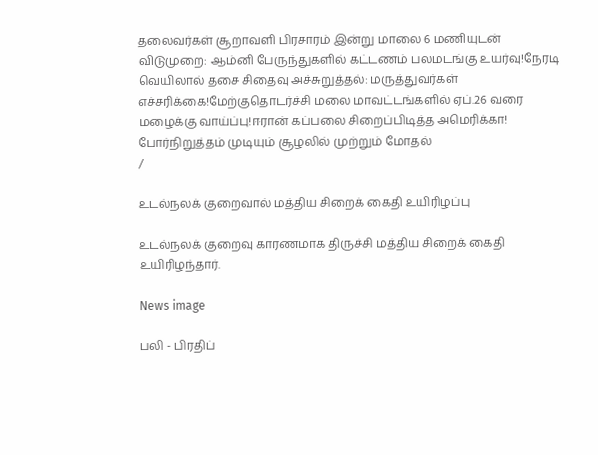தலைவர்கள் சூறாவளி பிரசாரம் இன்று மாலை 6 மணியுடன் விடுமுறை: ஆம்னி பேருந்துகளில் கட்டணம் பலமடங்கு உயர்வு!நேரடி வெயிலால் தசை சிதைவு அச்சுறுத்தல்: மருத்துவர்கள் எச்சரிக்கை!மேற்குதொடர்ச்சி மலை மாவட்டங்களில் ஏப்.26 வரை மழைக்கு வாய்ப்பு!ஈரான் கப்பலை சிறைப்பிடித்த அமெரிக்கா! போர்நிறுத்தம் முடியும் சூழலில் முற்றும் மோதல்
/

உடல்நலக் குறைவால் மத்திய சிறைக் கைதி உயிரிழப்பு

உடல்நலக் குறைவு காரணமாக திருச்சி மத்திய சிறைக் கைதி உயிரிழந்தார்.

News image

பலி - பிரதிப்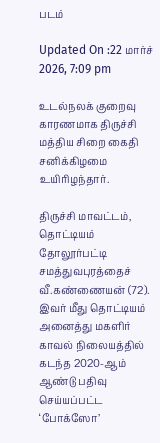படம்

Updated On :22 மார்ச் 2026, 7:09 pm

உடல்நலக் குறைவு காரணமாக திருச்சி மத்திய சிறை கைதி சனிக்கிழமை உயிரிழந்தார்.

திருச்சி மாவட்டம், தொட்டியம் தோலூர்பட்டி சமத்துவபுரத்தைச் வீ.கண்ணையன் (72). இவர் மீது தொட்டியம் அனைத்து மகளிர் காவல் நிலையத்தில் கடந்த 2020-ஆம் ஆண்டு பதிவு செய்யப்பட்ட ‘போக்ஸோ’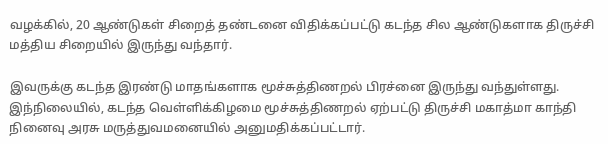வழக்கில், 20 ஆண்டுகள் சிறைத் தண்டனை விதிக்கப்பட்டு கடந்த சில ஆண்டுகளாக திருச்சி மத்திய சிறையில் இருந்து வந்தார்.

இவருக்கு கடந்த இரண்டு மாதங்களாக மூச்சுத்திணறல் பிரச்னை இருந்து வந்துள்ளது. இந்நிலையில், கடந்த வெள்ளிக்கிழமை மூச்சுத்திணறல் ஏற்பட்டு திருச்சி மகாத்மா காந்தி நினைவு அரசு மருத்துவமனையில் அனுமதிக்கப்பட்டார்.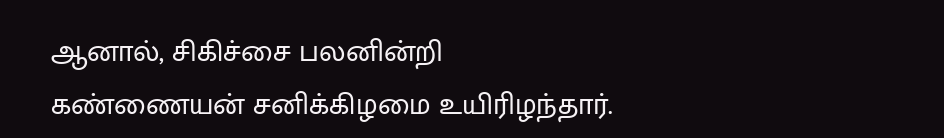ஆனால், சிகிச்சை பலனின்றி கண்ணையன் சனிக்கிழமை உயிரிழந்தார்.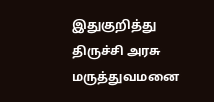இதுகுறித்து திருச்சி அரசு மருத்துவமனை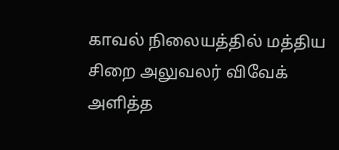காவல் நிலையத்தில் மத்திய சிறை அலுவலர் விவேக் அளித்த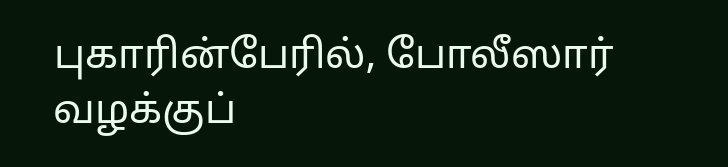புகாரின்பேரில், போலீஸார் வழக்குப்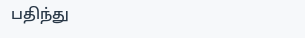பதிந்து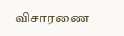விசாரணை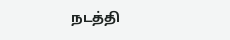நடத்தி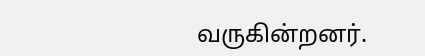வருகின்றனர்.